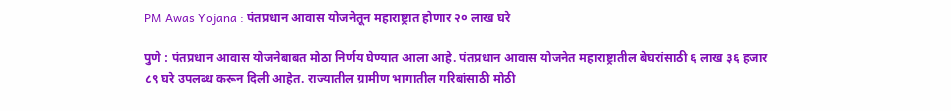PM Awas Yojana : पंतप्रधान आवास योजनेतून महाराष्ट्रात होणार २० लाख घरे

पुणे : पंतप्रधान आवास योजनेबाबत मोठा निर्णय घेण्यात आला आहे. पंतप्रधान आवास योजनेत महाराष्ट्रातील बेघरांसाठी ६ लाख ३६ हजार ८९ घरे उपलब्ध करून दिली आहेत. राज्यातील ग्रामीण भागातील गरिबांसाठी मोठी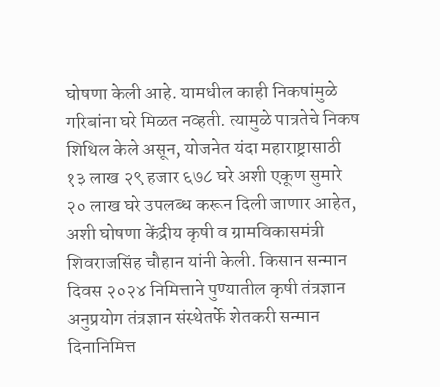घोषणा केली आहे. यामधील काही निकषांमुळे गरिबांना घरे मिळत नव्हती. त्यामुळे पात्रतेचे निकष शिथिल केले असून, योजनेत यंदा महाराष्ट्रासाठी १३ लाख २९ हजार ६७८ घरे अशी एकूण सुमारे २० लाख घरे उपलब्ध करून दिली जाणार आहेत, अशी घोषणा केंद्रीय कृषी व ग्रामविकासमंत्री शिवराजसिंह चौहान यांनी केली. किसान सन्मान दिवस २०२४ निमित्ताने पुण्यातील कृषी तंत्रज्ञान अनुप्रयोग तंत्रज्ञान संस्थेतर्फे शेतकरी सन्मान दिनानिमित्त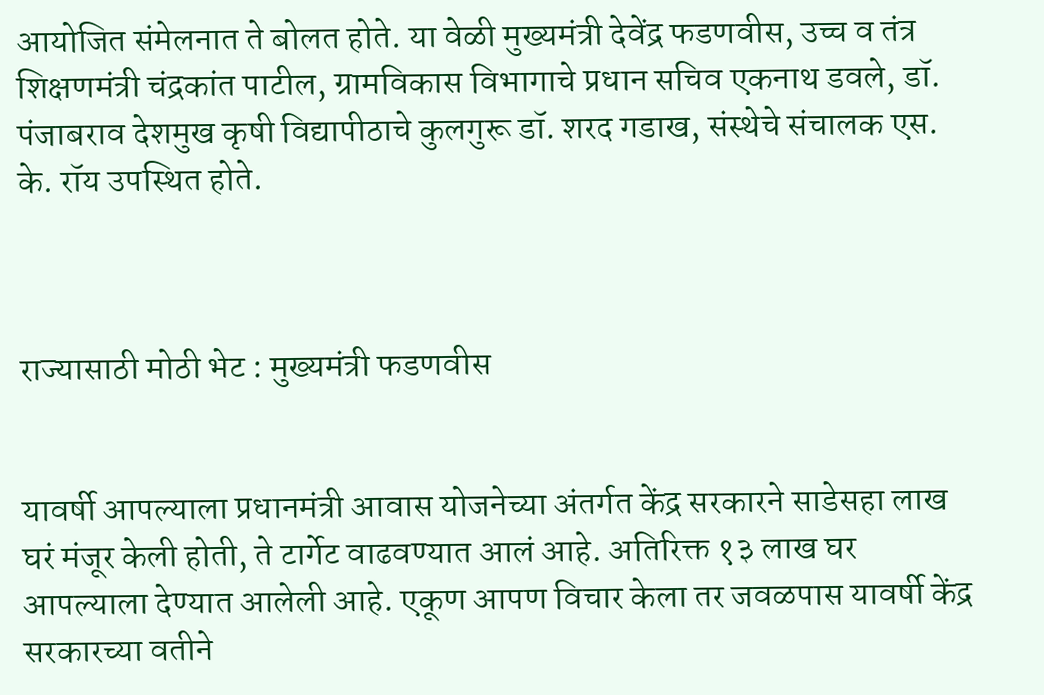आयोजित संमेलनात ते बोलत होते. या वेळी मुख्यमंत्री देवेंद्र फडणवीस, उच्च व तंत्र शिक्षणमंत्री चंद्रकांत पाटील, ग्रामविकास विभागाचे प्रधान सचिव एकनाथ डवले, डॉ. पंजाबराव देशमुख कृषी विद्यापीठाचे कुलगुरू डॉ. शरद गडाख, संस्थेचे संचालक एस. के. रॉय उपस्थित होते.



राज्यासाठी मोठी भेट : मुख्यमंत्री फडणवीस


यावर्षी आपल्याला प्रधानमंत्री आवास योजनेच्या अंतर्गत केंद्र सरकारने साडेसहा लाख घरं मंजूर केली होती, ते टार्गेट वाढवण्यात आलं आहे. अतिरिक्त १३ लाख घर आपल्याला देण्यात आलेली आहे. एकूण आपण विचार केला तर जवळपास यावर्षी केंद्र सरकारच्या वतीने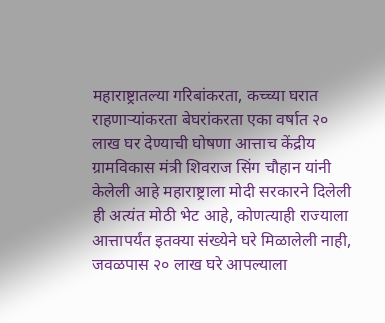महाराष्ट्रातल्या गरिबांकरता, कच्च्या घरात राहणाऱ्यांकरता बेघरांकरता एका वर्षात २० लाख घर देण्याची घोषणा आत्ताच केंद्रीय ग्रामविकास मंत्री शिवराज सिंग चौहान यांनी केलेली आहे महाराष्ट्राला मोदी सरकारने दिलेली ही अत्यंत मोठी भेट आहे, कोणत्याही राज्याला आत्तापर्यंत इतक्या संख्येने घरे मिळालेली नाही, जवळपास २० लाख घरे आपल्याला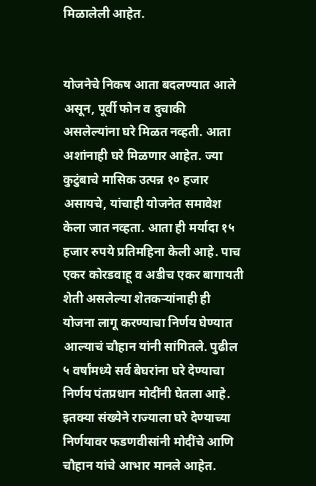मिळालेली आहेत.


योजनेचे निकष आता बदलण्यात आले असून, पूर्वी फोन व दुचाकी असलेल्यांना घरे मिळत नव्हती. आता अशांनाही घरे मिळणार आहेत. ज्या कुटुंबाचे मासिक उत्पन्न १० हजार असायचे, यांचाही योजनेत समावेश केला जात नव्हता. आता ही मर्यादा १५ हजार रुपये प्रतिमहिना केली आहे. पाच एकर कोरडवाहू व अडीच एकर बागायती शेती असलेल्या शेतकऱ्यांनाही ही योजना लागू करण्याचा निर्णय घेण्यात आल्याचं चौहान यांनी सांगितले. पुढील ५ वर्षांमध्ये सर्व बेघरांना घरे देण्याचा निर्णय पंतप्रधान मोदींनी घेतला आहे. इतक्या संख्येने राज्याला घरे देण्याच्या निर्णयावर फडणवीसांनी मोदींचे आणि चौहान यांचे आभार मानले आहेत.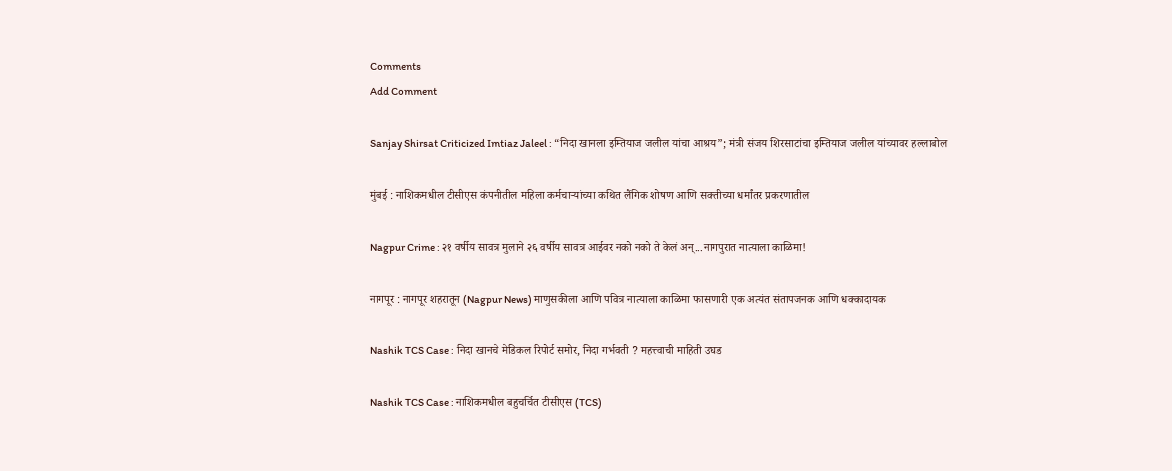Comments
Add Comment

Sanjay Shirsat Criticized Imtiaz Jaleel : “निदा खानला इम्तियाज जलील यांचा आश्रय”; मंत्री संजय शिरसाटांचा इम्तियाज जलील यांच्यावर हल्लाबोल

मुंबई : नाशिकमधील टीसीएस कंपनीतील महिला कर्मचाऱ्यांच्या कथित लैंगिक शोषण आणि सक्तीच्या धर्मांतर प्रकरणातील

Nagpur Crime : २१ वर्षीय सावत्र मुलाने २६ वर्षीय सावत्र आईवर नको नको ते केलं अन्...नागपुरात नात्याला काळिमा!

नागपूर : नागपूर शहरातून (Nagpur News) माणुसकीला आणि पवित्र नात्याला काळिमा फासणारी एक अत्यंत संतापजनक आणि धक्कादायक

Nashik TCS Case : निदा खानचे मेडिकल रिपोर्ट समोर, निदा गर्भवती ? महत्त्वाची माहिती उघड

Nashik TCS Case : नाशिकमधील बहुचर्चित टीसीएस (TCS)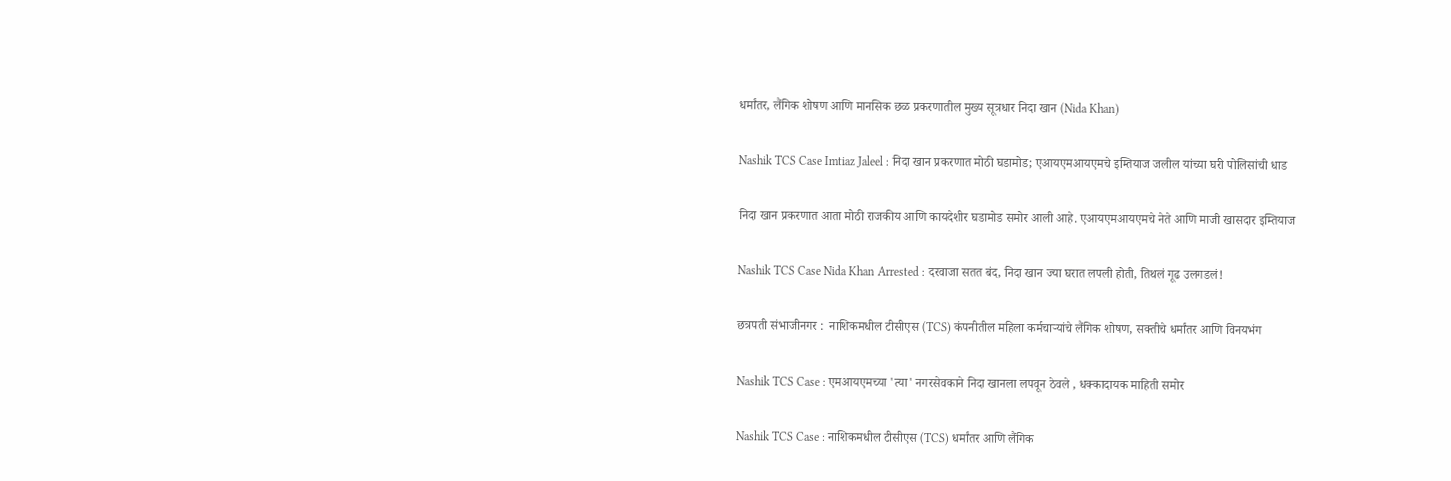धर्मांतर, लैंगिक शोषण आणि मानसिक छळ प्रकरणातील मुख्य सूत्रधार निदा खान (Nida Khan)

Nashik TCS Case Imtiaz Jaleel : निदा खान प्रकरणात मोठी घडामोड; एआयएमआयएमचे इम्तियाज जलील यांच्या घरी पोलिसांची धाड

निदा खान प्रकरणात आता मोठी राजकीय आणि कायदेशीर घडामोड समोर आली आहे. एआयएमआयएमचे नेते आणि माजी खासदार इम्तियाज

Nashik TCS Case Nida Khan Arrested : दरवाजा सतत बंद, निदा खान ज्या घरात लपली होती, तिथलं गूढ उलगडलं!

छत्रपती संभाजीनगर :  नाशिकमधील टीसीएस (TCS) कंपनीतील महिला कर्मचाऱ्यांचे लैंगिक शोषण, सक्तीचे धर्मांतर आणि विनयभंग

Nashik TCS Case : एमआयएमच्या 'त्या' नगरसेवकाने निदा खानला लपवून ठेवले , धक्कादायक माहिती समोर

Nashik TCS Case : नाशिकमधील टीसीएस (TCS) धर्मांतर आणि लैंगिक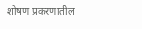शोषण प्रकरणातील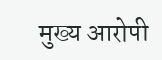मुख्य आरोपी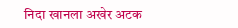निदा खानला अखेर अटक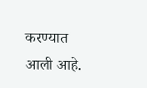करण्यात आली आहे.